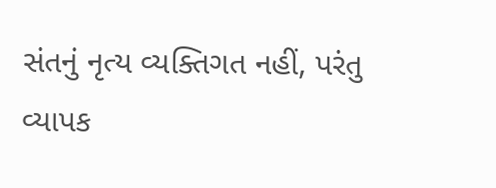સંતનું નૃત્ય વ્યક્તિગત નહીં, પરંતુ વ્યાપક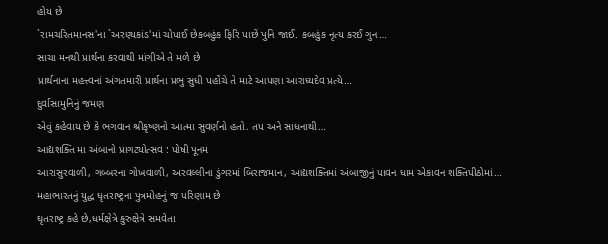હોય છે
`રામચરિતમાનસ'ના `અરણ્યકાંડ'માં ચોપાઈ છેકબહુંક ફિરિ પાછેં પુનિ જાઈ. કબહુંક નૃત્ય કરઈ ગુન…
સાચા મનથી પ્રાર્થના કરવાથી માંગીએ તે મળે છે
પ્રાર્થનાના મહત્ત્વનાં અંગતમારી પ્રાર્થના પ્રભુ સુધી પહોંચે તે માટે આપણા આરાધ્યદેવ પ્રત્યે…
દુર્વાસામુનિનું જમણ
એવું કહેવાય છે કે ભગવાન શ્રીકૃષ્ણનો આત્મા સુવર્ણનો હતો. તપ અને સાધનાથી…
આદ્યશક્તિ મા અંબાનો પ્રાગટ્યોત્સવ : પોષી પૂનમ
આરાસુરવાળી, ગબ્બરના ગોખવાળી, અરવલ્લીના ડુંગરમાં બિરાજમાન, આદ્યશક્તિમાં અંબાજીનું પાવન ધામ એકાવન શક્તિપીઠોમાં…
મહાભારતનું યુદ્ધ ધૃતરાષ્ટ્રના પુત્રમોહનું જ પરિણામ છે
ઘૃતરાષ્ટ્ર કહે છે,ધર્મક્ષેત્રે કુરુક્ષેત્રે સમવેતા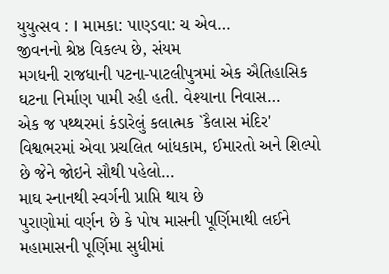યુયુત્સવ : I મામકા: પાણ્ડવા: ચ એવ…
જીવનનો શ્રેષ્ઠ વિકલ્પ છે, સંયમ
મગધની રાજધાની પટના-પાટલીપુત્રમાં એક ઐતિહાસિક ઘટના નિર્માણ પામી રહી હતી. વેશ્યાના નિવાસ…
એક જ પથ્થરમાં કંડારેલું કલાત્મક `કૈલાસ મંદિર'
વિશ્વભરમાં એવા પ્રચલિત બાંધકામ, ઈમારતો અને શિલ્પો છે જેને જોઇને સૌથી પહેલો…
માઘ સ્નાનથી સ્વર્ગની પ્રાપ્તિ થાય છે
પુરાણોમાં વર્ણન છે કે પોષ માસની પૂર્ણિમાથી લઈને મહામાસની પૂર્ણિમા સુધીમાં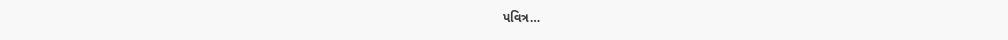પવિત્ર…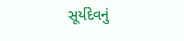સૂર્યદેવનું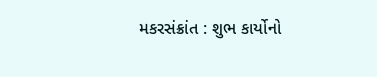મકરસંક્રાંત : શુભ કાર્યોનો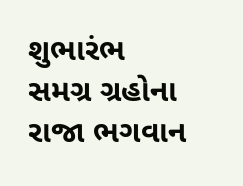શુભારંભ
સમગ્ર ગ્રહોના રાજા ભગવાન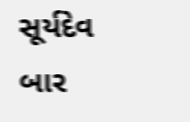સૂર્યદેવ બાર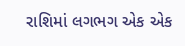રાશિમાં લગભગ એક એક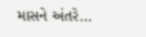માસને અંતરે…